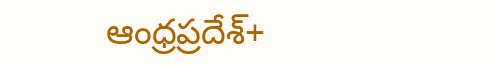ఆంధ్రప్రదేశ్+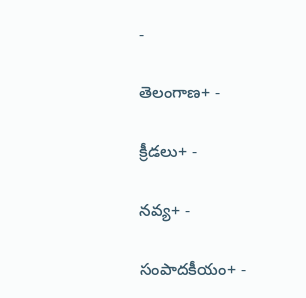-

తెలంగాణ+ -

క్రీడలు+ -

నవ్య+ -

సంపాదకీయం+ -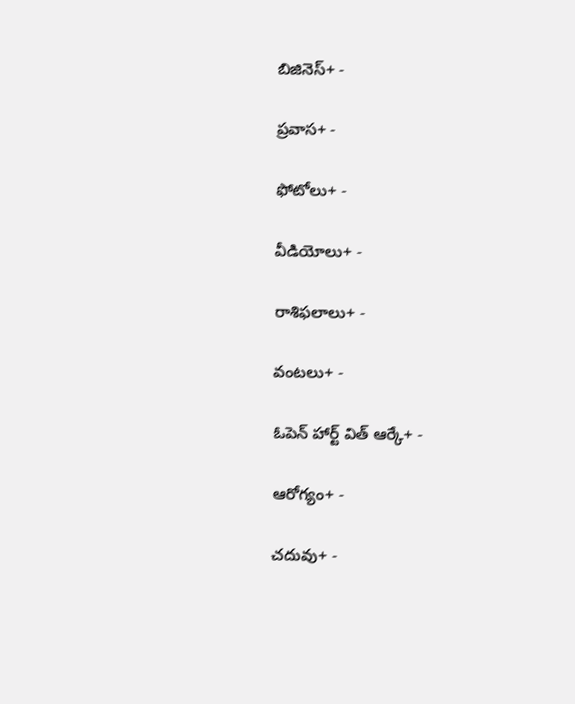బిజినెస్+ -

ప్రవాస+ -

ఫోటోలు+ -

వీడియోలు+ -

రాశిఫలాలు+ -

వంటలు+ -

ఓపెన్ హార్ట్ విత్ ఆర్కే+ -

ఆరోగ్యం+ -

చదువు+ -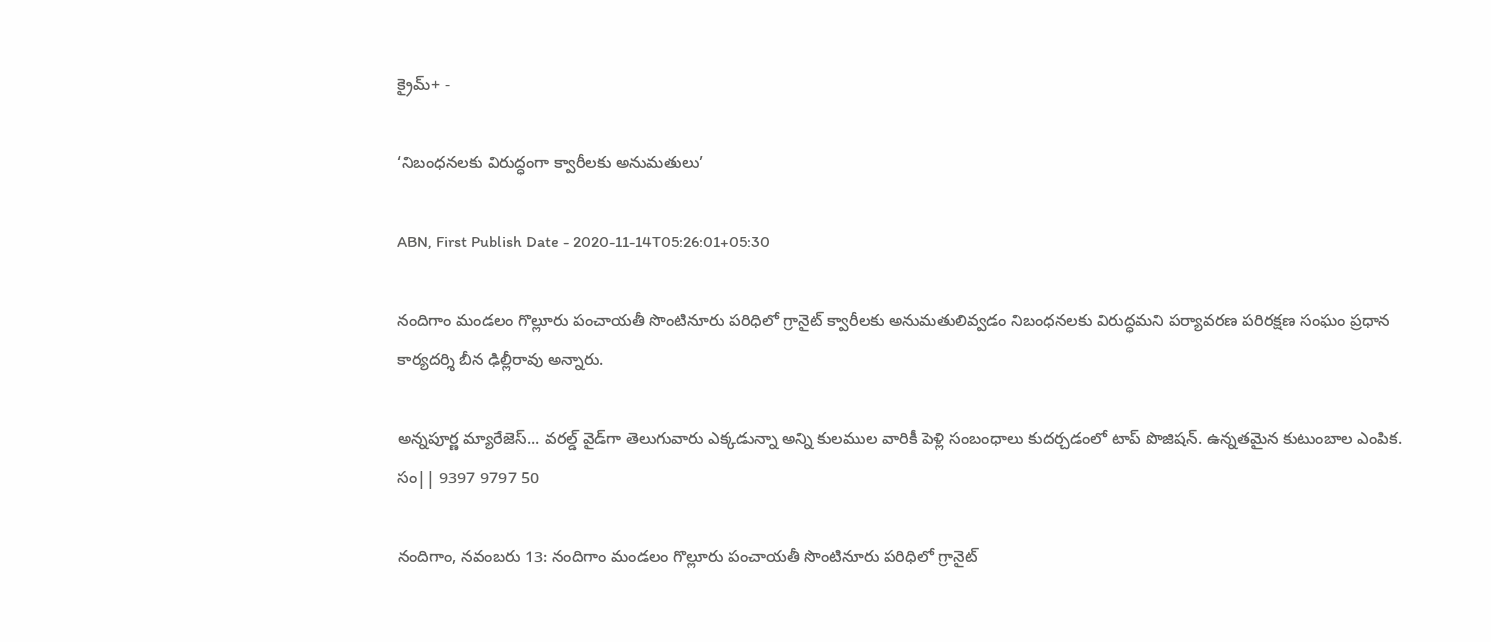క్రైమ్+ -

‘నిబంధనలకు విరుద్ధంగా క్వారీలకు అనుమతులు’

ABN, First Publish Date - 2020-11-14T05:26:01+05:30

నందిగాం మండలం గొల్లూరు పంచాయతీ సొంటినూరు పరిధిలో గ్రానైట్‌ క్వారీలకు అనుమతులివ్వడం నిబంధనలకు విరుద్ధమని పర్యావరణ పరిరక్షణ సంఘం ప్రధాన కార్యదర్శి బీన ఢిల్లీరావు అన్నారు.

అన్నపూర్ణ మ్యారేజెస్... వరల్డ్ వైడ్‌గా తెలుగువారు ఎక్కడున్నా అన్ని కులముల వారికీ పెళ్లి సంబంధాలు కుదర్చడంలో టాప్ పొజిషన్. ఉన్నతమైన కుటుంబాల ఎంపిక. సం|| 9397 9797 50

నందిగాం, నవంబరు 13: నందిగాం మండలం గొల్లూరు పంచాయతీ సొంటినూరు పరిధిలో గ్రానైట్‌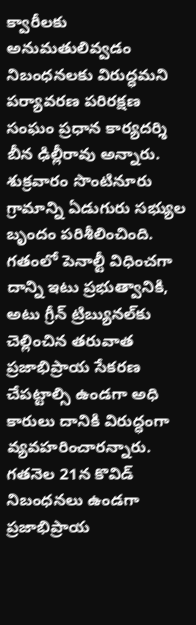క్వారీలకు అనుమతులివ్వడం నిబంధనలకు విరుద్ధమని పర్యావరణ పరిరక్షణ సంఘం ప్రధాన కార్యదర్శి బీన ఢిల్లీరావు అన్నారు. శుక్రవారం సొంటినూరు గ్రామాన్ని ఏడుగురు సభ్యుల బృందం పరిశీలించింది. గతంలో పెనాల్టీ విధించగా దాన్ని ఇటు ప్రభుత్వానికి, అటు గ్రీన్‌ ట్రిబ్యునల్‌కు చెల్లించిన తరువాత ప్రజాభిప్రాయ సేకరణ చేపట్టాల్సి ఉండగా అధి కారులు దానికి విరుద్ధంగా వ్యవహరించారన్నారు. గతనెల 21న కొవిడ్‌ నిబంధనలు ఉండగా ప్రజాభిప్రాయ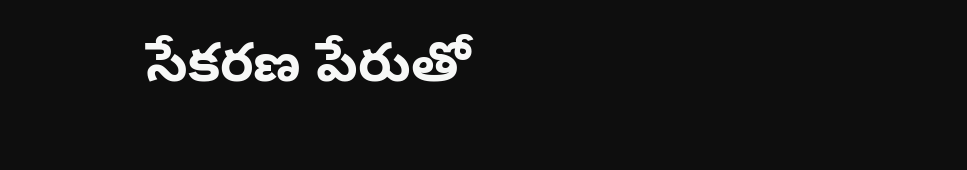సేకరణ పేరుతో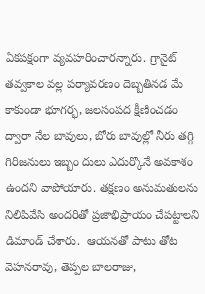ఏకపక్షంగా వ్యవహరించారన్నారు. గ్రానైట్‌ తవ్వకాల వల్ల పర్యావరణం దెబ్బతినడ మే కాకుండా భూగర్భ, జలసంపద క్షీణించడం ద్వారా నేల బావులు, బోరు బావుల్లో నీరు తగ్గి గిరిజనులు ఇబ్బం దులు ఎదుర్కొనే అవకాశం ఉందని వాపోయారు. తక్షణం అనుమతులను నిలిపివేసి అందరితో ప్రజాభిప్రాయం చేపట్టాలని డిమాండ్‌ చేశారు.  ఆయనతో పాటు తోట వెహనరావు, తెప్పల బాలరాజు,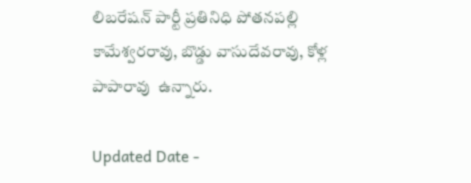లిబరేషన్‌ పార్టీ ప్రతినిధి పోతనపల్లి కామేశ్వరరావు, బొడ్డు వాసుదేవరావు, కోళ్ల పాపారావు  ఉన్నారు.

Updated Date -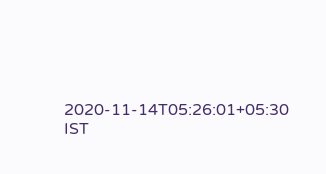2020-11-14T05:26:01+05:30 IST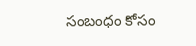సంబంధం కోసం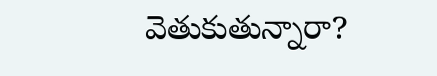వెతుకుతున్నారా?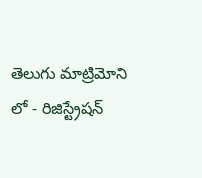తెలుగు మాట్రిమోని లో - రిజిస్ట్రేషన్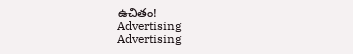ఉచితం!
Advertising
Advertising